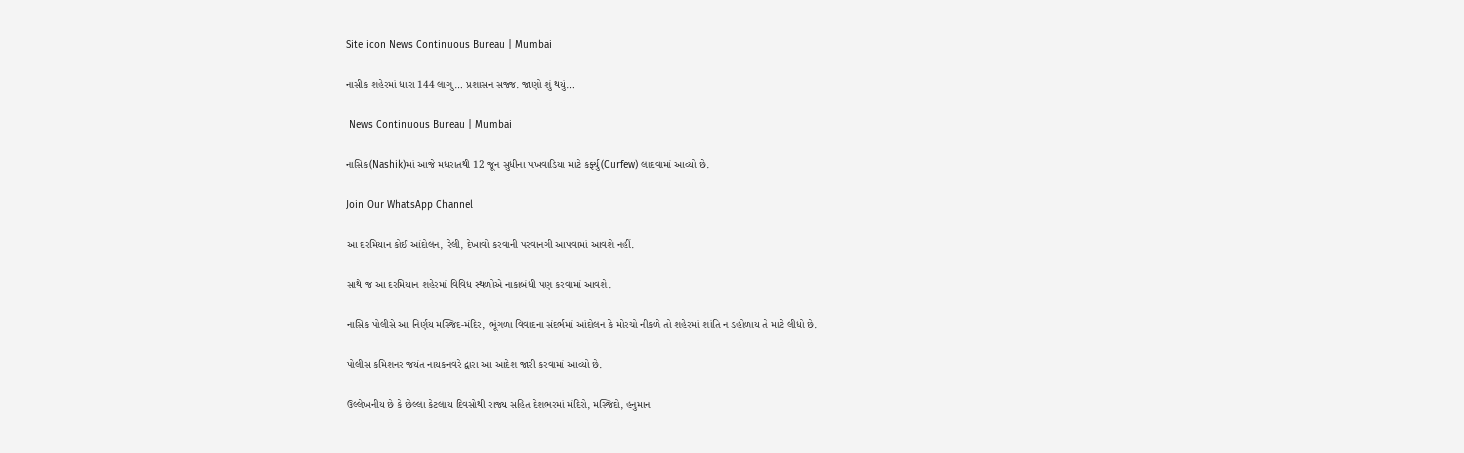Site icon News Continuous Bureau | Mumbai

નાસીક શહેરમાં ધારા 144 લાગુ… પ્રશાસન સજ્જ. જાણો શું થયું…

 News Continuous Bureau | Mumbai

નાસિક(Nashik)માં આજે મધરાતથી 12 જૂન સુધીના પખવાડિયા માટે કર્ફ્યુ(Curfew) લાદવામાં આવ્યો છે.

Join Our WhatsApp Channel

આ દરમિયાન કોઈ આંદોલન, રેલી, દેખાવો કરવાની પરવાનગી આપવામાં આવશે નહીં.

સાથે જ આ દરમિયાન શહેરમાં વિવિધ સ્થળોએ નાકાબંધી પણ કરવામાં આવશે.

નાસિક પોલીસે આ નિર્ણય મસ્જિદ-મંદિર, ભૂંગળા વિવાદના સંદર્ભમાં આંદોલન કે મોરચો નીકળે તો શહેરમાં શાંતિ ન ડહોળાય તે માટે લીધો છે.

પોલીસ કમિશનર જયંત નાયકનવરે દ્વારા આ આદેશ જારી કરવામાં આવ્યો છે.

ઉલ્લેખનીય છે કે છેલ્લા કેટલાય દિવસોથી રાજ્ય સહિત દેશભરમાં મંદિરો, મસ્જિદો, હનુમાન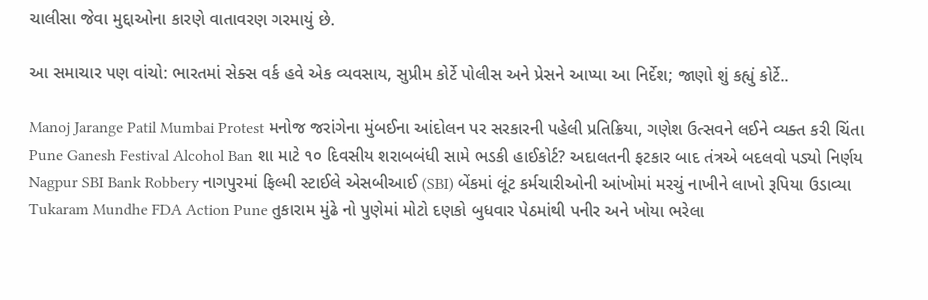ચાલીસા જેવા મુદ્દાઓના કારણે વાતાવરણ ગરમાયું છે.

આ સમાચાર પણ વાંચો: ભારતમાં સેક્સ વર્ક હવે એક વ્યવસાય, સુપ્રીમ કોર્ટે પોલીસ અને પ્રેસને આપ્યા આ નિર્દેશ; જાણો શું કહ્યું કોર્ટે..

Manoj Jarange Patil Mumbai Protest મનોજ જરાંગેના મુંબઈના આંદોલન પર સરકારની પહેલી પ્રતિક્રિયા, ગણેશ ઉત્સવને લઈને વ્યક્ત કરી ચિંતા
Pune Ganesh Festival Alcohol Ban શા માટે ૧૦ દિવસીય શરાબબંધી સામે ભડકી હાઈકોર્ટ? અદાલતની ફટકાર બાદ તંત્રએ બદલવો પડ્યો નિર્ણય
Nagpur SBI Bank Robbery નાગપુરમાં ફિલ્મી સ્ટાઈલે એસબીઆઈ (SBI) બેંકમાં લૂંટ કર્મચારીઓની આંખોમાં મરચું નાખીને લાખો રૂપિયા ઉડાવ્યા
Tukaram Mundhe FDA Action Pune તુકારામ મુંઢે નો પુણેમાં મોટો દણકો બુધવાર પેઠમાંથી પનીર અને ખોયા ભરેલા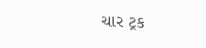ચાર ટ્રક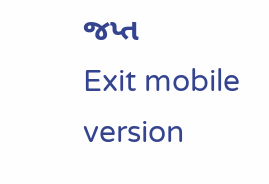જપ્ત
Exit mobile version